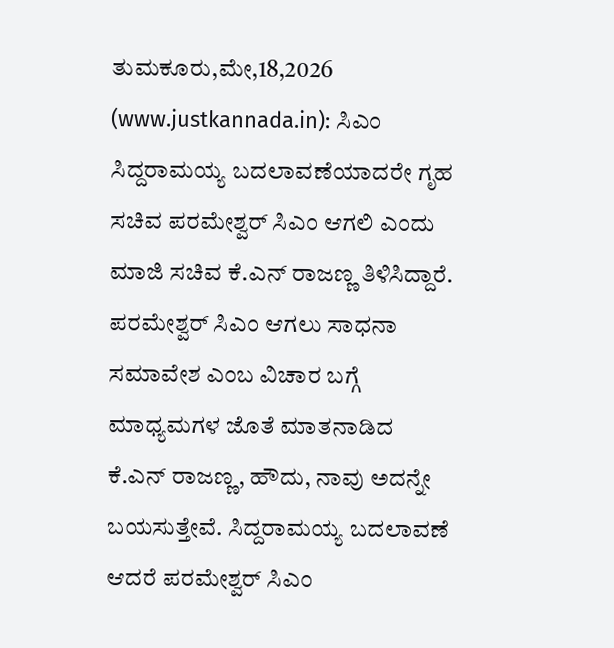ತುಮಕೂರು,ಮೇ,18,2026 (www.justkannada.in): ಸಿಎಂ ಸಿದ್ದರಾಮಯ್ಯ ಬದಲಾವಣೆಯಾದರೇ ಗೃಹ ಸಚಿವ ಪರಮೇಶ್ವರ್ ಸಿಎಂ ಆಗಲಿ ಎಂದು ಮಾಜಿ ಸಚಿವ ಕೆ.ಎನ್ ರಾಜಣ್ಣ ತಿಳಿಸಿದ್ದಾರೆ.
ಪರಮೇಶ್ವರ್ ಸಿಎಂ ಆಗಲು ಸಾಧನಾ ಸಮಾವೇಶ ಎಂಬ ವಿಚಾರ ಬಗ್ಗೆ ಮಾಧ್ಯಮಗಳ ಜೊತೆ ಮಾತನಾಡಿದ ಕೆ.ಎನ್ ರಾಜಣ್ಣ, ಹೌದು, ನಾವು ಅದನ್ನೇ ಬಯಸುತ್ತೇವೆ. ಸಿದ್ದರಾಮಯ್ಯ ಬದಲಾವಣೆ ಆದರೆ ಪರಮೇಶ್ವರ್ ಸಿಎಂ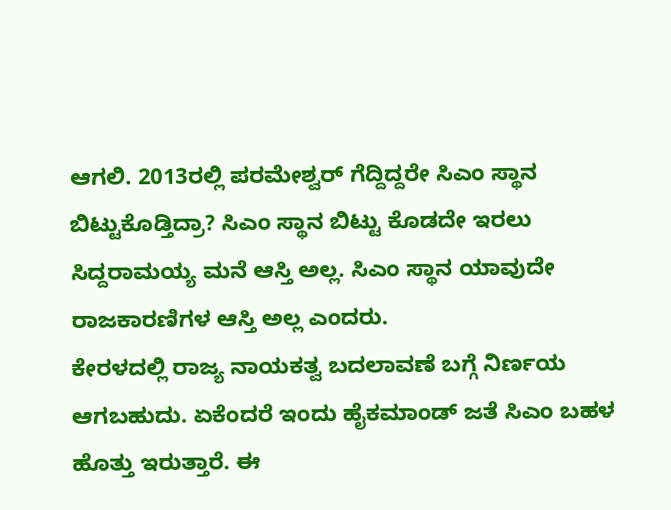ಆಗಲಿ. 2013ರಲ್ಲಿ ಪರಮೇಶ್ವರ್ ಗೆದ್ದಿದ್ದರೇ ಸಿಎಂ ಸ್ಥಾನ ಬಿಟ್ಟುಕೊಡ್ತಿದ್ರಾ? ಸಿಎಂ ಸ್ಥಾನ ಬಿಟ್ಟು ಕೊಡದೇ ಇರಲು ಸಿದ್ದರಾಮಯ್ಯ ಮನೆ ಆಸ್ತಿ ಅಲ್ಲ. ಸಿಎಂ ಸ್ಥಾನ ಯಾವುದೇ ರಾಜಕಾರಣಿಗಳ ಆಸ್ತಿ ಅಲ್ಲ ಎಂದರು.
ಕೇರಳದಲ್ಲಿ ರಾಜ್ಯ ನಾಯಕತ್ವ ಬದಲಾವಣೆ ಬಗ್ಗೆ ನಿರ್ಣಯ ಆಗಬಹುದು. ಏಕೆಂದರೆ ಇಂದು ಹೈಕಮಾಂಡ್ ಜತೆ ಸಿಎಂ ಬಹಳ ಹೊತ್ತು ಇರುತ್ತಾರೆ. ಈ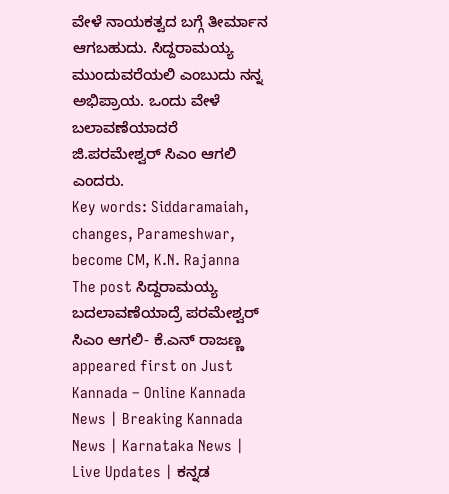ವೇಳೆ ನಾಯಕತ್ವದ ಬಗ್ಗೆ ತೀರ್ಮಾನ ಆಗಬಹುದು. ಸಿದ್ದರಾಮಯ್ಯ ಮುಂದುವರೆಯಲಿ ಎಂಬುದು ನನ್ನ ಅಭಿಪ್ರಾಯ. ಒಂದು ವೇಳೆ ಬಲಾವಣೆಯಾದರೆ ಜಿ.ಪರಮೇಶ್ವರ್ ಸಿಎಂ ಆಗಲಿ ಎಂದರು.
Key words: Siddaramaiah, changes, Parameshwar, become CM, K.N. Rajanna
The post ಸಿದ್ದರಾಮಯ್ಯ ಬದಲಾವಣೆಯಾದ್ರೆ ಪರಮೇಶ್ವರ್ ಸಿಎಂ ಆಗಲಿ- ಕೆ.ಎನ್ ರಾಜಣ್ಣ appeared first on Just Kannada – Online Kannada News | Breaking Kannada News | Karnataka News | Live Updates | ಕನ್ನಡ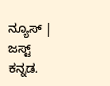ನ್ಯೂಸ್ | ಜಸ್ಟ್ ಕನ್ನಡ.